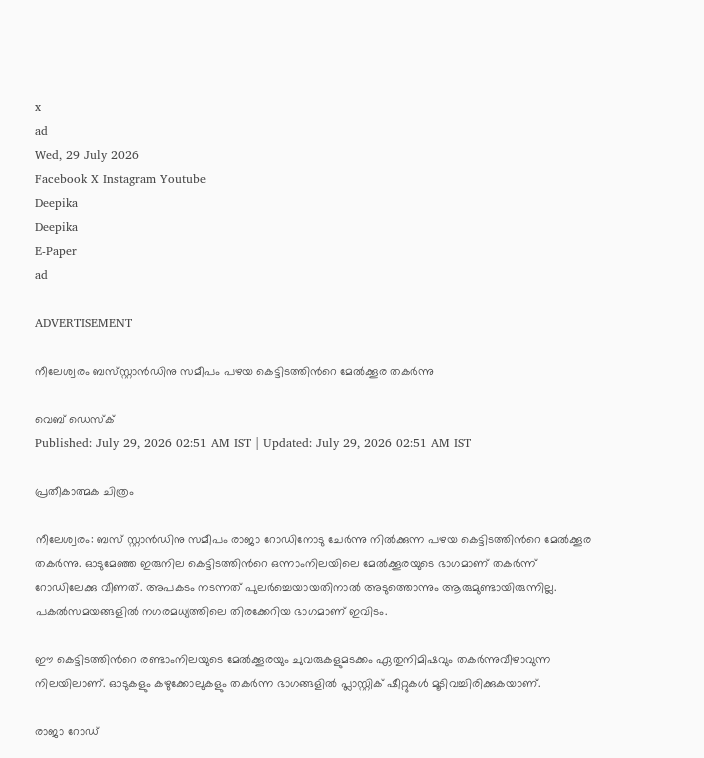x
ad
Wed, 29 July 2026
Facebook X Instagram Youtube
Deepika
Deepika
E-Paper
ad

ADVERTISEMENT

നീലേശ്വരം ബസ്‌സ്റ്റാൻഡിനു സമീപം പഴയ കെട്ടിടത്തിന്‍റെ മേൽക്കൂര തകർന്നു

വെബ് ഡെസ്ക്
Published: July 29, 2026 02:51 AM IST | Updated: July 29, 2026 02:51 AM IST

പ്രതീകാത്മക ചിത്രം

നീലേശ്വരം: ബസ് സ്റ്റാൻഡിനു സമീപം രാജാ റോഡിനോടു ചേർന്നു നിൽക്കുന്ന പഴയ കെട്ടിടത്തിന്‍റെ മേൽക്കൂര തകർന്നു. ഓടുമേഞ്ഞ ഇരുനില കെട്ടിടത്തിന്‍റെ ഒന്നാംനിലയിലെ മേൽക്കൂരയുടെ ഭാഗമാണ് തകർന്ന് റോഡിലേക്കു വീണത്. അപകടം നടന്നത് പുലർച്ചെയായതിനാൽ അടുത്തൊന്നും ആരുമുണ്ടായിരുന്നില്ല. പകൽസമയങ്ങളിൽ നഗരമധ്യത്തിലെ തിരക്കേറിയ ഭാഗമാണ് ഇവിടം.

ഈ കെട്ടിടത്തിന്‍റെ രണ്ടാംനിലയുടെ മേൽക്കൂരയും ചുവരുകളുമടക്കം ഏതുനിമിഷവും തകർന്നുവീഴാവുന്ന നിലയിലാണ്. ഓടുകളും കഴുക്കോലുകളും തകർന്ന ഭാഗങ്ങളിൽ പ്ലാസ്റ്റിക് ഷീറ്റുകൾ മൂടിവച്ചിരിക്കുകയാണ്.

രാജാ റോഡ്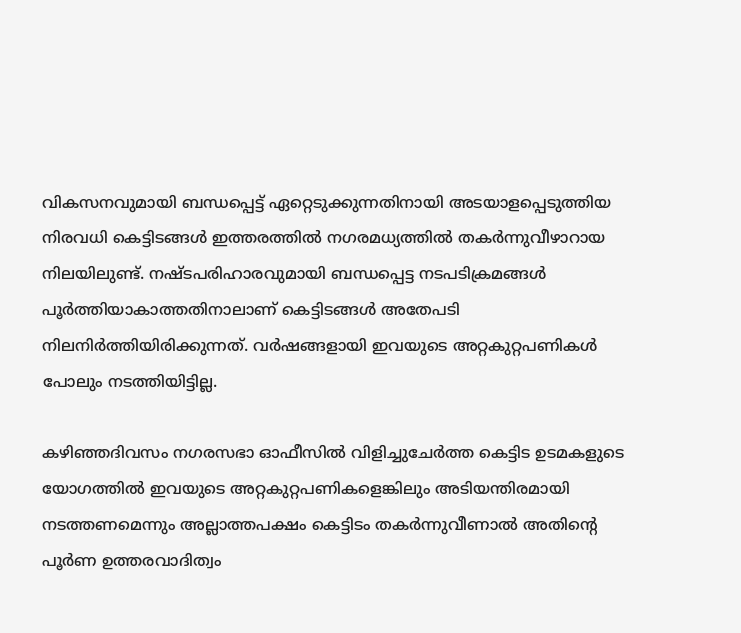വികസനവുമായി ബന്ധപ്പെട്ട് ഏറ്റെടുക്കുന്നതിനായി അടയാളപ്പെടുത്തിയ നിരവധി കെട്ടിടങ്ങൾ ഇത്തരത്തിൽ നഗരമധ്യത്തിൽ തകർന്നുവീഴാറായ നിലയിലുണ്ട്. നഷ്ടപരിഹാരവുമായി ബന്ധപ്പെട്ട നടപടിക്രമങ്ങൾ പൂർത്തിയാകാത്തതിനാലാണ് കെട്ടിടങ്ങൾ അതേപടി നിലനിർത്തിയിരിക്കുന്നത്. വർഷങ്ങളായി ഇവയുടെ അറ്റകുറ്റപണികൾ പോലും നടത്തിയിട്ടില്ല.

കഴിഞ്ഞദിവസം നഗരസഭാ ഓഫീസിൽ വിളിച്ചുചേർത്ത കെട്ടിട ഉടമകളുടെ യോഗത്തിൽ ഇവയുടെ അറ്റകുറ്റപണികളെങ്കിലും അടിയന്തിരമായി നടത്തണമെന്നും അല്ലാത്തപക്ഷം കെട്ടിടം തകർന്നുവീണാൽ അതിന്‍റെ പൂർണ ഉത്തരവാദിത്വം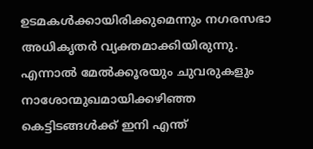ഉടമകൾക്കായിരിക്കുമെന്നും നഗരസഭാ അധികൃതർ വ്യക്തമാക്കിയിരുന്നു. എന്നാൽ മേൽക്കൂരയും ചുവരുകളും നാശോന്മുഖമായിക്കഴിഞ്ഞ കെട്ടിടങ്ങൾക്ക് ഇനി എന്ത്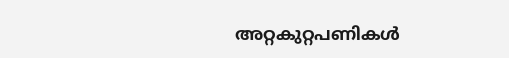അറ്റകുറ്റപണികൾ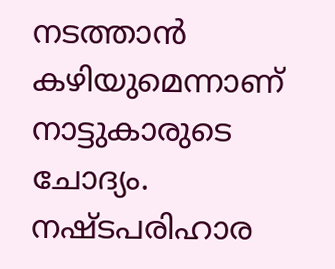നടത്താൻ കഴിയുമെന്നാണ് നാട്ടുകാരുടെ ചോദ്യം. നഷ്ടപരിഹാര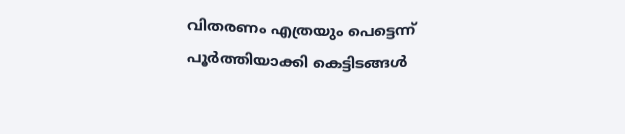വിതരണം എത്രയും പെട്ടെന്ന് പൂർത്തിയാക്കി കെട്ടിടങ്ങൾ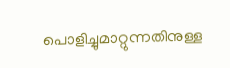പൊളിച്ചുമാറ്റുന്നതിനുള്ള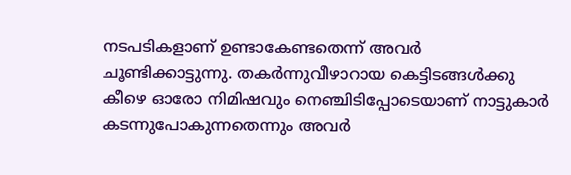നടപടികളാണ് ഉണ്ടാകേണ്ടതെന്ന് അവർ ചൂണ്ടിക്കാട്ടുന്നു. തകർന്നുവീഴാറായ കെട്ടിടങ്ങൾക്കു കീഴെ ഓരോ നിമിഷവും നെഞ്ചിടിപ്പോടെയാണ് നാട്ടുകാർ കടന്നുപോകുന്നതെന്നും അവർ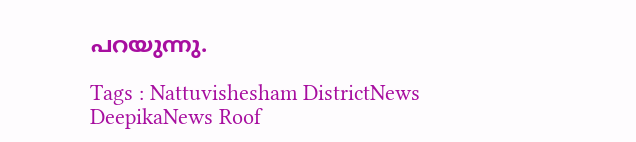പറയുന്നു.

Tags : Nattuvishesham DistrictNews DeepikaNews Roof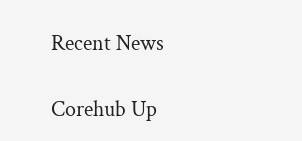Recent News

Corehub Up